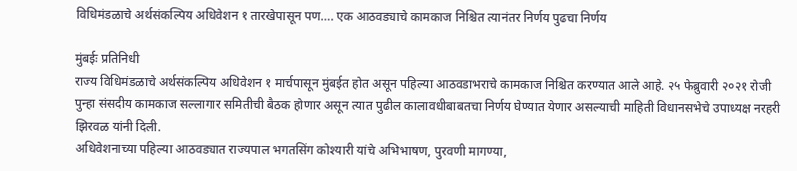विधिमंडळाचे अर्थसंकल्पिय अधिवेशन १ तारखेपासून पण…. एक आठवड्याचे कामकाज निश्चित त्यानंतर निर्णय पुढचा निर्णय

मुंबईः प्रतिनिधी
राज्य विधिमंडळाचे अर्थसंकल्पिय अधिवेशन १ मार्चपासून मुंबईत होत असून पहिल्या आठवडाभराचे कामकाज निश्चित करण्यात आले आहे. २५ फेब्रुवारी २०२१ रोजी पुन्हा संसदीय कामकाज सल्लागार समितीची बैठक होणार असून त्यात पुढील कालावधीबाबतचा निर्णय घेण्यात येणार असल्याची माहिती विधानसभेचे उपाध्यक्ष नरहरी झिरवळ यांनी दिली.
अधिवेशनाच्या पहिल्या आठवड्यात राज्यपाल भगतसिंग कोश्यारी यांचे अभिभाषण, पुरवणी मागण्या,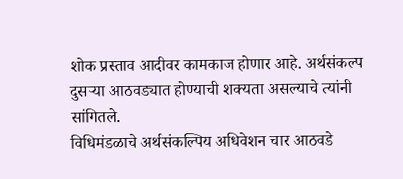शोक प्रस्ताव आदीवर कामकाज होणार आहे. अर्थसंकल्प दुसऱ्या आठवड्यात होण्याची शक्यता असल्याचे त्यांनी सांगितले.
विधिमंडळाचे अर्थसंकल्पिय अधिवेशन चार आठवडे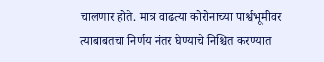चालणार होते. मात्र वाढत्या कोरोनाच्या पार्श्वभूमीवर त्याबाबतचा निर्णय नंतर घेण्याचे निश्चित करण्यात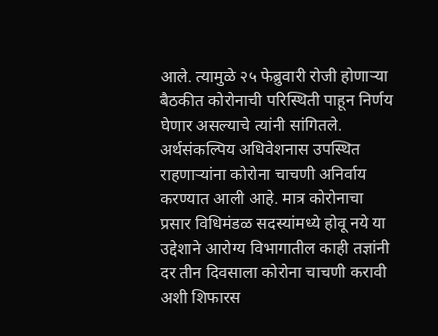आले. त्यामुळे २५ फेब्रुवारी रोजी होणाऱ्या बैठकीत कोरोनाची परिस्थिती पाहून निर्णय घेणार असल्याचे त्यांनी सांगितले.
अर्थसंकल्पिय अधिवेशनास उपस्थित राहणाऱ्यांना कोरोना चाचणी अनिर्वाय करण्यात आली आहे. मात्र कोरोनाचा प्रसार विधिमंडळ सदस्यांमध्ये होवू नये या उद्देशाने आरोग्य विभागातील काही तज्ञांनी दर तीन दिवसाला कोरोना चाचणी करावी अशी शिफारस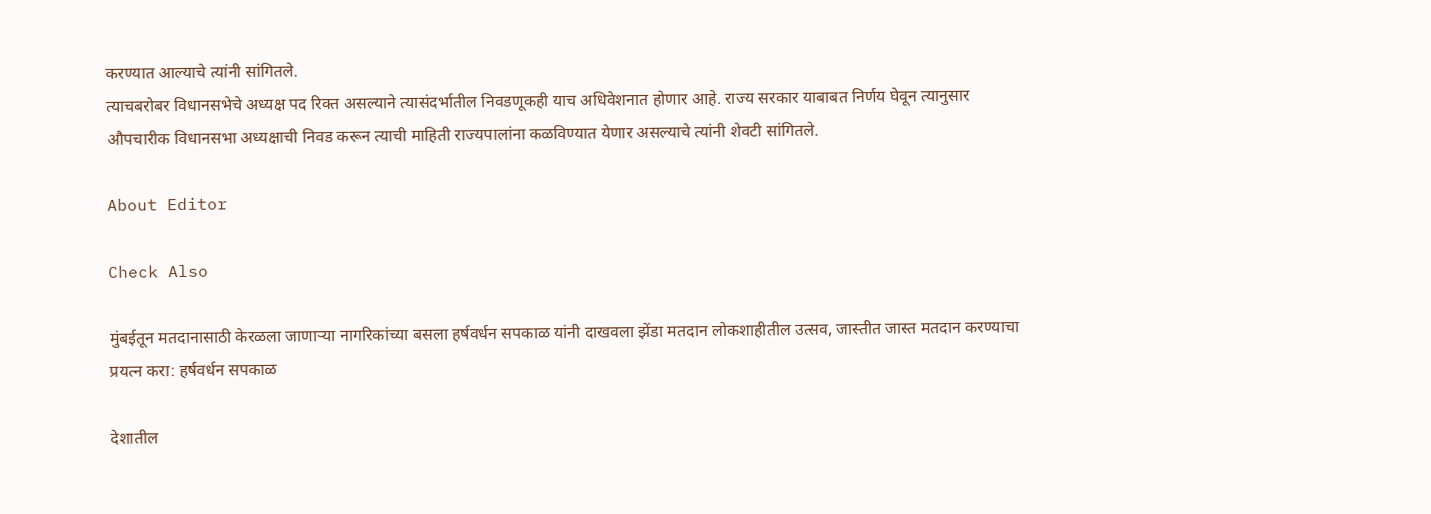करण्यात आल्याचे त्यांनी सांगितले.
त्याचबरोबर विधानसभेचे अध्यक्ष पद रिक्त असल्याने त्यासंदर्भातील निवडणूकही याच अधिवेशनात होणार आहे. राज्य सरकार याबाबत निर्णय घेवून त्यानुसार औपचारीक विधानसभा अध्यक्षाची निवड करून त्याची माहिती राज्यपालांना कळविण्यात येणार असल्याचे त्यांनी शेवटी सांगितले.

About Editor

Check Also

मुंबईतून मतदानासाठी केरळला जाणाऱ्या नागरिकांच्या बसला हर्षवर्धन सपकाळ यांनी दाखवला झेंडा मतदान लोकशाहीतील उत्सव, जास्तीत जास्त मतदान करण्याचा प्रयत्न करा: हर्षवर्धन सपकाळ

देशातील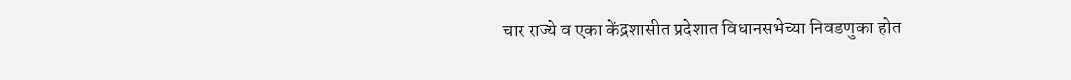चार राज्ये व एका केंद्रशासीत प्रदेशात विधानसभेच्या निवडणुका होत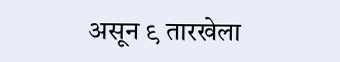असून ९ तारखेला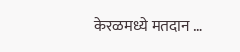केरळमध्ये मतदान …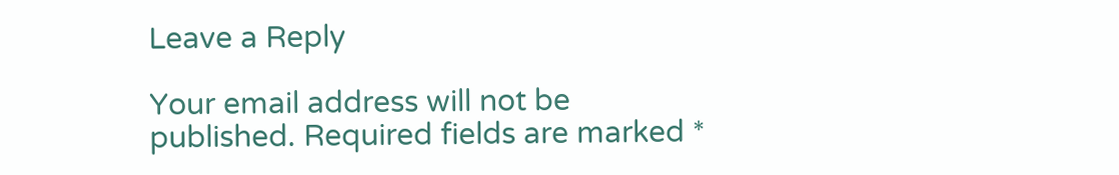Leave a Reply

Your email address will not be published. Required fields are marked *